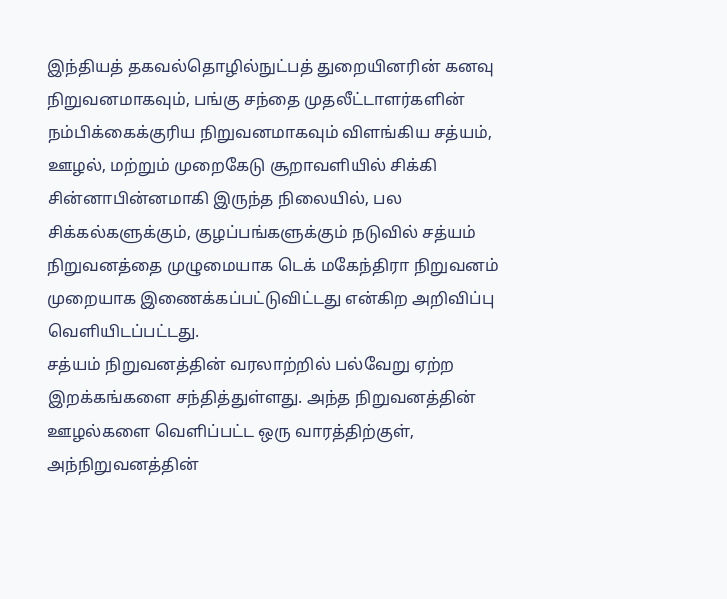இந்தியத் தகவல்தொழில்நுட்பத் துறையினரின் கனவு நிறுவனமாகவும், பங்கு சந்தை முதலீட்டாளர்களின் நம்பிக்கைக்குரிய நிறுவனமாகவும் விளங்கிய சத்யம், ஊழல், மற்றும் முறைகேடு சூறாவளியில் சிக்கி சின்னாபின்னமாகி இருந்த நிலையில், பல சிக்கல்களுக்கும், குழப்பங்களுக்கும் நடுவில் சத்யம் நிறுவனத்தை முழுமையாக டெக் மகேந்திரா நிறுவனம் முறையாக இணைக்கப்பட்டுவிட்டது என்கிற அறிவிப்பு வெளியிடப்பட்டது.
சத்யம் நிறுவனத்தின் வரலாற்றில் பல்வேறு ஏற்ற இறக்கங்களை சந்தித்துள்ளது. அந்த நிறுவனத்தின் ஊழல்களை வெளிப்பட்ட ஒரு வாரத்திற்குள், அந்நிறுவனத்தின்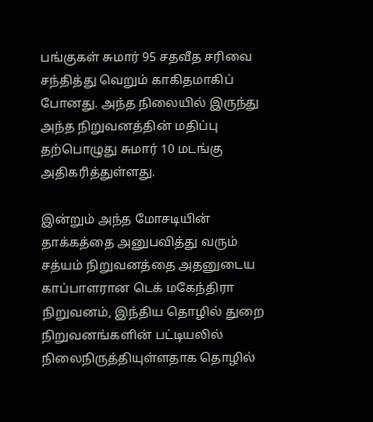பங்குகள் சுமார் 95 சதவீத சரிவை சந்தித்து வெறும் காகிதமாகிப் போனது. அந்த நிலையில் இருந்து அந்த நிறுவனத்தின் மதிப்பு தற்பொழுது சுமார் 10 மடங்கு அதிகரித்துள்ளது.

இன்றும் அந்த மோசடியின் தாக்கத்தை அனுபவித்து வரும் சத்யம் நிறுவனத்தை அதனுடைய காப்பாளரான டெக் மகேந்திரா நிறுவனம், இந்திய தொழில் துறை நிறுவனங்களின் பட்டியலில் நிலைநிருத்தியுள்ளதாக தொழில்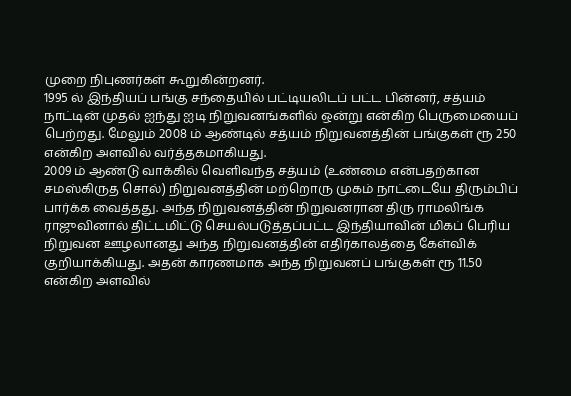முறை நிபுணர்கள் கூறுகின்றனர்.
1995 ல் இந்தியப் பங்கு சந்தையில் பட்டியலிடப் பட்ட பின்னர், சத்யம் நாட்டின் முதல் ஐந்து ஐடி நிறுவனங்களில் ஒன்று என்கிற பெருமையைப் பெற்றது. மேலும் 2008 ம் ஆண்டில் சத்யம் நிறுவனத்தின் பங்குகள் ரூ 250 என்கிற அளவில் வர்த்தகமாகியது.
2009 ம் ஆண்டு வாக்கில் வெளிவந்த சத்யம் (உண்மை என்பதற்கான சமஸ்கிருத சொல்) நிறுவனத்தின் மற்றொரு முகம் நாட்டையே திரும்பிப் பார்க்க வைத்தது. அந்த நிறுவனத்தின் நிறுவனரான திரு ராமலிங்க ராஜுவினால் திட்டமிட்டு செயல்படுத்தப்பட்ட இந்தியாவின் மிகப் பெரிய நிறுவன ஊழலானது அந்த நிறுவனத்தின் எதிர்காலத்தை கேள்விக் குறியாக்கியது. அதன் காரணமாக அந்த நிறுவனப் பங்குகள் ரூ 11.50 என்கிற அளவில்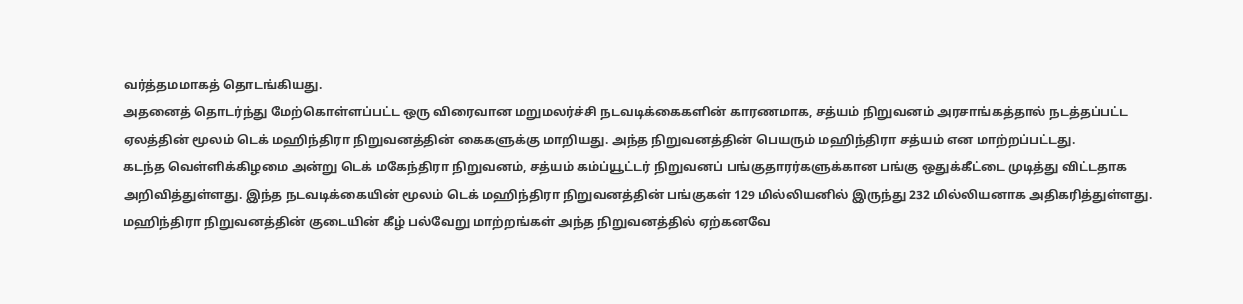வர்த்தமமாகத் தொடங்கியது.
அதனைத் தொடர்ந்து மேற்கொள்ளப்பட்ட ஒரு விரைவான மறுமலர்ச்சி நடவடிக்கைகளின் காரணமாக, சத்யம் நிறுவனம் அரசாங்கத்தால் நடத்தப்பட்ட ஏலத்தின் மூலம் டெக் மஹிந்திரா நிறுவனத்தின் கைகளுக்கு மாறியது. அந்த நிறுவனத்தின் பெயரும் மஹிந்திரா சத்யம் என மாற்றப்பட்டது.
கடந்த வெள்ளிக்கிழமை அன்று டெக் மகேந்திரா நிறுவனம், சத்யம் கம்ப்யூட்டர் நிறுவனப் பங்குதாரர்களுக்கான பங்கு ஒதுக்கீட்டை முடித்து விட்டதாக அறிவித்துள்ளது. இந்த நடவடிக்கையின் மூலம் டெக் மஹிந்திரா நிறுவனத்தின் பங்குகள் 129 மில்லியனில் இருந்து 232 மில்லியனாக அதிகரித்துள்ளது.
மஹிந்திரா நிறுவனத்தின் குடையின் கீழ் பல்வேறு மாற்றங்கள் அந்த நிறுவனத்தில் ஏற்கனவே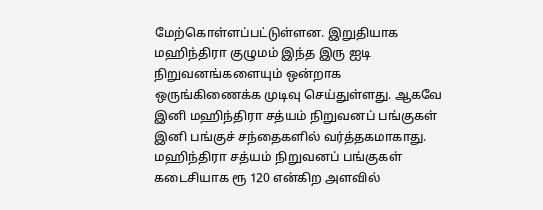மேற்கொள்ளப்பட்டுள்ளன. இறுதியாக மஹிந்திரா குழுமம் இந்த இரு ஐடி நிறுவனங்களையும் ஒன்றாக ஒருங்கிணைக்க முடிவு செய்துள்ளது. ஆகவே இனி மஹிந்திரா சத்யம் நிறுவனப் பங்குகள் இனி பங்குச் சந்தைகளில் வர்த்தகமாகாது.
மஹிந்திரா சத்யம் நிறுவனப் பங்குகள் கடைசியாக ரூ 120 என்கிற அளவில்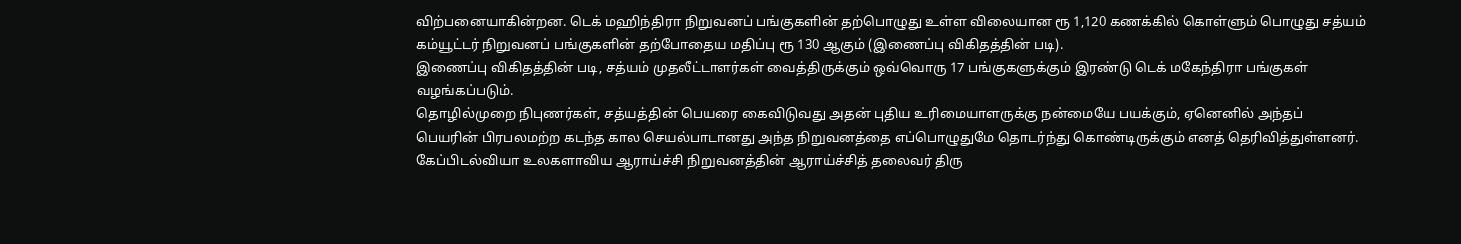விற்பனையாகின்றன. டெக் மஹிந்திரா நிறுவனப் பங்குகளின் தற்பொழுது உள்ள விலையான ரூ 1,120 கணக்கில் கொள்ளும் பொழுது சத்யம் கம்யூட்டர் நிறுவனப் பங்குகளின் தற்போதைய மதிப்பு ரூ 130 ஆகும் (இணைப்பு விகிதத்தின் படி).
இணைப்பு விகிதத்தின் படி, சத்யம் முதலீட்டாளர்கள் வைத்திருக்கும் ஒவ்வொரு 17 பங்குகளுக்கும் இரண்டு டெக் மகேந்திரா பங்குகள் வழங்கப்படும்.
தொழில்முறை நிபுணர்கள், சத்யத்தின் பெயரை கைவிடுவது அதன் புதிய உரிமையாளருக்கு நன்மையே பயக்கும், ஏனெனில் அந்தப் பெயரின் பிரபலமற்ற கடந்த கால செயல்பாடானது அந்த நிறுவனத்தை எப்பொழுதுமே தொடர்ந்து கொண்டிருக்கும் எனத் தெரிவித்துள்ளனர்.
கேப்பிடல்வியா உலகளாவிய ஆராய்ச்சி நிறுவனத்தின் ஆராய்ச்சித் தலைவர் திரு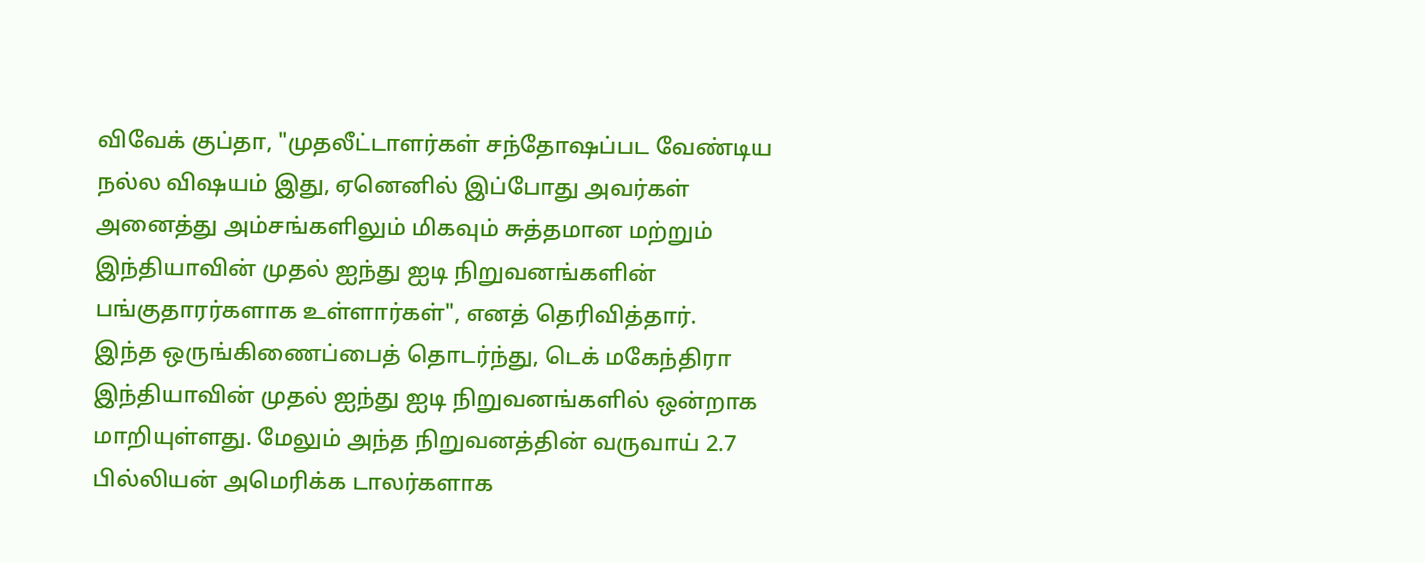விவேக் குப்தா, "முதலீட்டாளர்கள் சந்தோஷப்பட வேண்டிய நல்ல விஷயம் இது, ஏனெனில் இப்போது அவர்கள் அனைத்து அம்சங்களிலும் மிகவும் சுத்தமான மற்றும் இந்தியாவின் முதல் ஐந்து ஐடி நிறுவனங்களின் பங்குதாரர்களாக உள்ளார்கள்", எனத் தெரிவித்தார்.
இந்த ஒருங்கிணைப்பைத் தொடர்ந்து, டெக் மகேந்திரா இந்தியாவின் முதல் ஐந்து ஐடி நிறுவனங்களில் ஒன்றாக மாறியுள்ளது. மேலும் அந்த நிறுவனத்தின் வருவாய் 2.7 பில்லியன் அமெரிக்க டாலர்களாக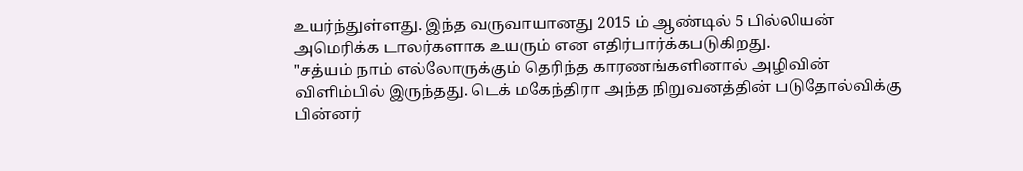உயர்ந்துள்ளது. இந்த வருவாயானது 2015 ம் ஆண்டில் 5 பில்லியன் அமெரிக்க டாலர்களாக உயரும் என எதிர்பார்க்கபடுகிறது.
"சத்யம் நாம் எல்லோருக்கும் தெரிந்த காரணங்களினால் அழிவின் விளிம்பில் இருந்தது. டெக் மகேந்திரா அந்த நிறுவனத்தின் படுதோல்விக்கு பின்னர்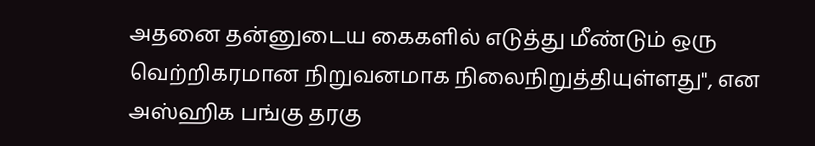அதனை தன்னுடைய கைகளில் எடுத்து மீண்டும் ஒரு வெற்றிகரமான நிறுவனமாக நிலைநிறுத்தியுள்ளது", என அஸ்ஹிக பங்கு தரகு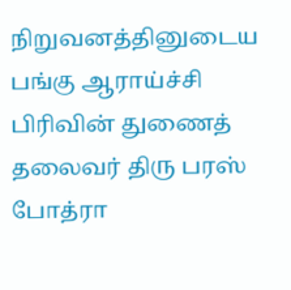நிறுவனத்தினுடைய பங்கு ஆராய்ச்சி பிரிவின் துணைத் தலைவர் திரு பரஸ் போத்ரா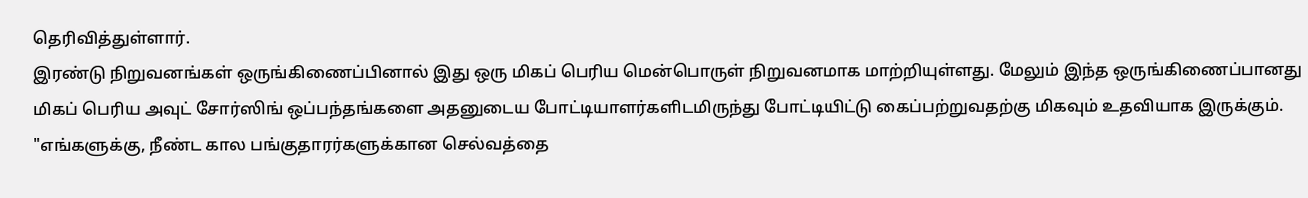தெரிவித்துள்ளார்.
இரண்டு நிறுவனங்கள் ஒருங்கிணைப்பினால் இது ஒரு மிகப் பெரிய மென்பொருள் நிறுவனமாக மாற்றியுள்ளது. மேலும் இந்த ஒருங்கிணைப்பானது மிகப் பெரிய அவுட் சோர்ஸிங் ஒப்பந்தங்களை அதனுடைய போட்டியாளர்களிடமிருந்து போட்டியிட்டு கைப்பற்றுவதற்கு மிகவும் உதவியாக இருக்கும்.
"எங்களுக்கு, நீண்ட கால பங்குதாரர்களுக்கான செல்வத்தை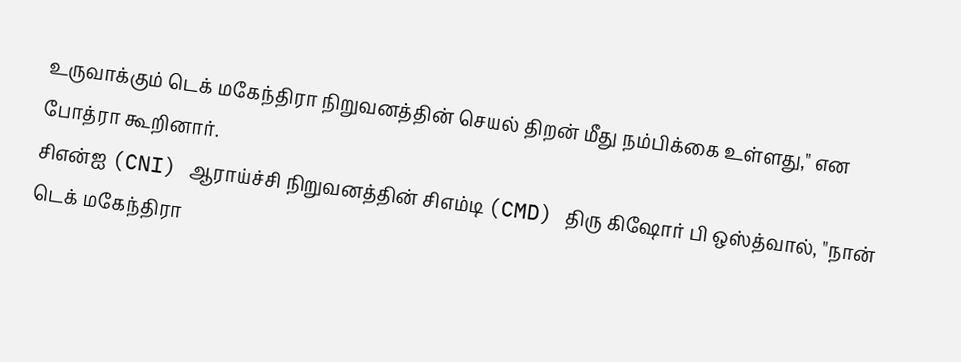உருவாக்கும் டெக் மகேந்திரா நிறுவனத்தின் செயல் திறன் மீது நம்பிக்கை உள்ளது," என போத்ரா கூறினார்.
சிஎன்ஐ (CNI) ஆராய்ச்சி நிறுவனத்தின் சிஎம்டி (CMD) திரு கிஷோர் பி ஒஸ்த்வால், "நான் டெக் மகேந்திரா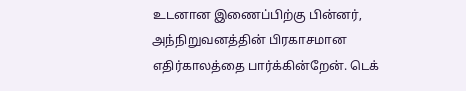உடனான இணைப்பிற்கு பின்னர், அந்நிறுவனத்தின் பிரகாசமான எதிர்காலத்தை பார்க்கின்றேன். டெக்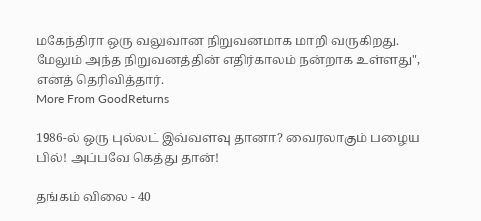மகேந்திரா ஒரு வலுவான நிறுவனமாக மாறி வருகிறது. மேலும் அந்த நிறுவனத்தின் எதிர்காலம் நன்றாக உள்ளது", எனத் தெரிவித்தார்.
More From GoodReturns

1986-ல் ஒரு புல்லட் இவ்வளவு தானா? வைரலாகும் பழைய பில்! அப்பவே கெத்து தான்!

தங்கம் விலை - 40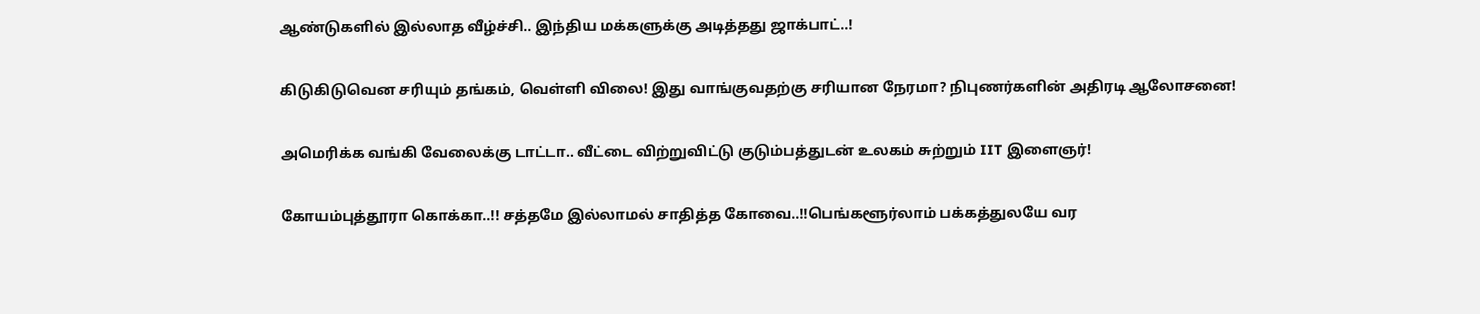ஆண்டுகளில் இல்லாத வீழ்ச்சி.. இந்திய மக்களுக்கு அடித்தது ஜாக்பாட்..!

கிடுகிடுவென சரியும் தங்கம், வெள்ளி விலை! இது வாங்குவதற்கு சரியான நேரமா? நிபுணர்களின் அதிரடி ஆலோசனை!

அமெரிக்க வங்கி வேலைக்கு டாட்டா.. வீட்டை விற்றுவிட்டு குடும்பத்துடன் உலகம் சுற்றும் IIT இளைஞர்!

கோயம்புத்தூரா கொக்கா..!! சத்தமே இல்லாமல் சாதித்த கோவை..!!பெங்களூர்லாம் பக்கத்துலயே வர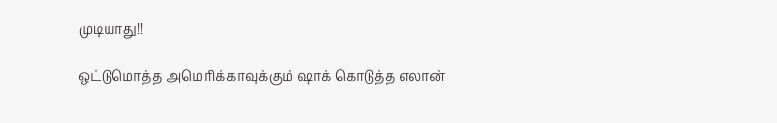முடியாது!!

ஒட்டுமொத்த அமெரிக்காவுக்கும் ஷாக் கொடுத்த எலான்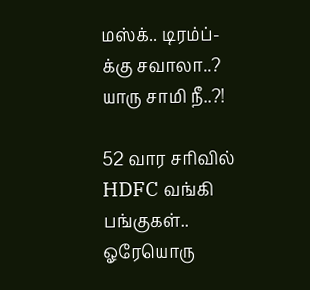மஸ்க்.. டிரம்ப்-க்கு சவாலா..? யாரு சாமி நீ..?!

52 வார சரிவில் HDFC வங்கி பங்குகள்.. ஓரேயொரு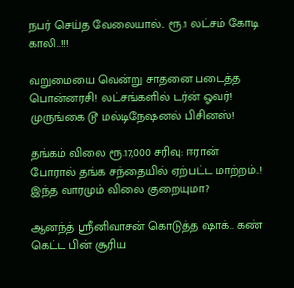நபர் செய்த வேலையால்.. ரூ.1 லட்சம் கோடி காலி..!!!

வறுமையை வென்று சாதனை படைத்த பொன்னரசி! லட்சங்களில் டர்ன் ஓவர்! முருங்கை டூ மல்டிநேஷனல் பிசினஸ்!

தங்கம் விலை ரூ.17,000 சரிவு: ஈரான் போரால் தங்க சந்தையில் ஏற்பட்ட மாற்றம்..! இந்த வாரமும் விலை குறையுமா?

ஆனந்த் ஸ்ரீனிவாசன் கொடுத்த ஷாக்.. கண் கெட்ட பின் சூரிய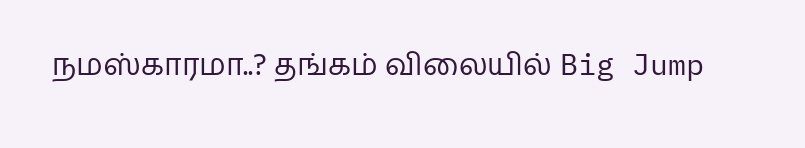நமஸ்காரமா..? தங்கம் விலையில் Big Jump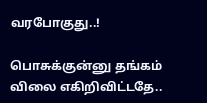வரபோகுது..!

பொசுக்குன்னு தங்கம் விலை எகிறிவிட்டதே..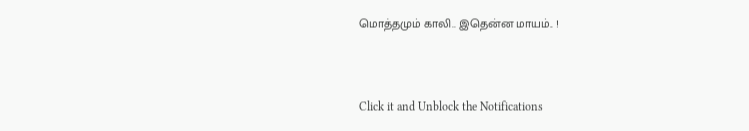மொத்தமும் காலி.. இதென்ன மாயம்.. !



Click it and Unblock the Notifications